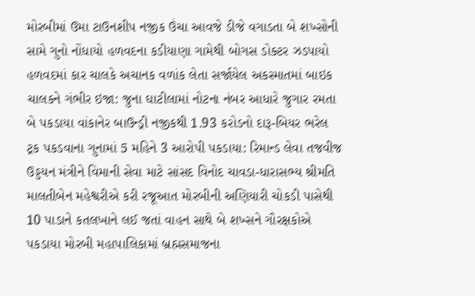મોરબીમાં ઉમા ટાઉનશીપ નજીક ઉંચા આવજે ડીજે વગાડતા બે શખ્સોની સામે ગુનો નોંધાયો હળવદના કડીયાણા ગામેથી બોગસ ડોક્ટર ઝડપાયો હળવદમાં કાર ચાલકે અચાનક વળાંક લેતા સર્જાયેલ અકસ્માતમાં બાઇક ચાલકને ગંભીર ઇજા: જુના ઘાટીલામાં નોટના નંબર આધારે જુગાર રમતા બે પકડાયા વાંકાનેર બાઉન્ડ્રી નજીકથી 1.93 કરોડનો દારૂ-બિયર ભરેલ ટ્રક પકડવાના ગુનામાં 5 મહિને 3 આરોપી પકડાયા: રિમાન્ડ લેવા તજવીજ ઉડ્ડયન મંત્રીને વિમાની સેવા માટે સાંસદ વિનોદ ચાવડા-ધારાસભ્ય શ્રીમતિ માલતીબેન મહેશ્વરીએ કરી રજૂઆત મોરબીની અણિયારી ચોકડી પાસેથી 10 પાડાને કતલખાને લઈ જતાં વાહન સાથે બે શખ્સને ગૌરક્ષકોએ પકડાયા મોરબી મહાપાલિકામાં બ્રહ્મસમાજના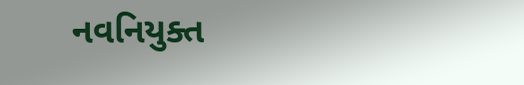નવનિયુક્ત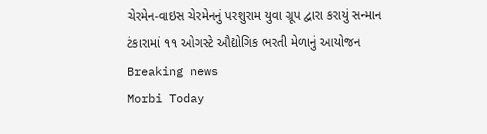ચેરમેન-વાઇસ ચેરમેનનું પરશુરામ યુવા ગ્રૂપ દ્વારા કરાયું સન્માન ટંકારામાં ૧૧ ઓગસ્ટે ઔદ્યોગિક ભરતી મેળાનું આયોજન
Breaking news
Morbi Today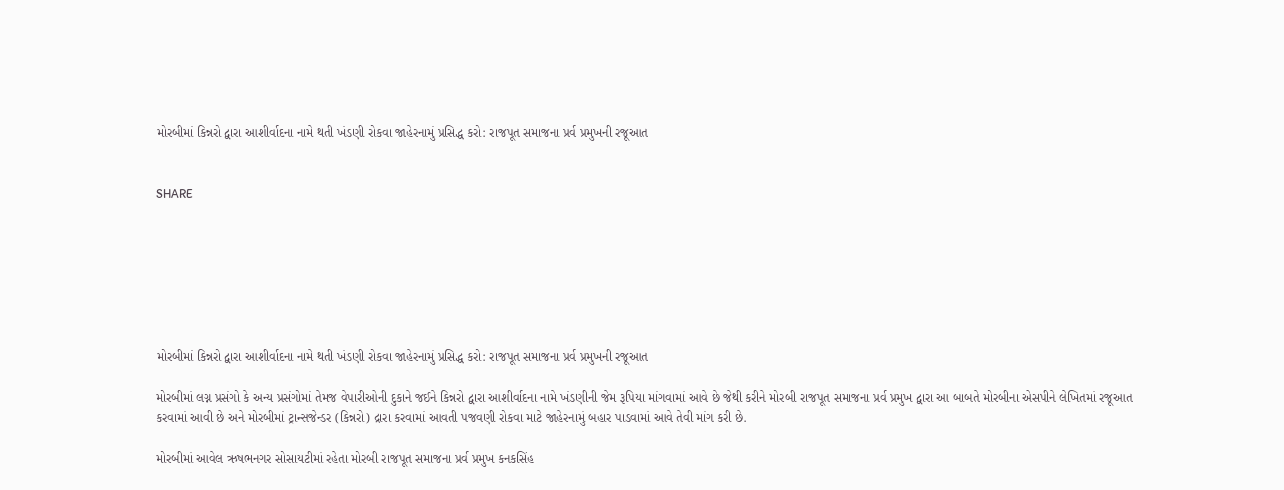મોરબીમાં કિન્નરો દ્વારા આશીર્વાદના નામે થતી ખંડણી રોકવા જાહેરનામું પ્રસિદ્ધ કરો: રાજપૂત સમાજના પ્રર્વ પ્રમુખની રજૂઆત


SHARE







મોરબીમાં કિન્નરો દ્વારા આશીર્વાદના નામે થતી ખંડણી રોકવા જાહેરનામું પ્રસિદ્ધ કરો: રાજપૂત સમાજના પ્રર્વ પ્રમુખની રજૂઆત

મોરબીમાં લગ્ન પ્રસંગો કે અન્ય પ્રસંગોમાં તેમજ વેપારીઓની દુકાને જઈને કિન્નરો દ્વારા આશીર્વાદના નામે ખંડણીની જેમ રૂપિયા માંગવામાં આવે છે જેથી કરીને મોરબી રાજપૂત સમાજના પ્રર્વ પ્રમુખ દ્વારા આ બાબતે મોરબીના એસપીને લેખિતમાં રજૂઆત કરવામાં આવી છે અને મોરબીમાં ટ્રાન્સજેન્ડર (કિન્નરો) દ્રારા કરવામાં આવતી પજવણી રોકવા માટે જાહેરનામું બહાર પાડવામાં આવે તેવી માંગ કરી છે.

મોરબીમાં આવેલ ઋષભનગર સોસાયટીમાં રહેતા મોરબી રાજપૂત સમાજના પ્રર્વ પ્રમુખ કનકસિંહ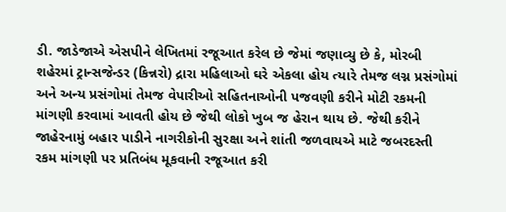ડી. જાડેજાએ એસપીને લેખિતમાં રજૂઆત કરેલ છે જેમાં જણાવ્યુ છે કે, મોરબી શહેરમાં ટ્રાન્સજેન્ડર (કિન્નરો) દ્રારા મહિલાઓ ઘરે એકલા હોય ત્યારે તેમજ લગ્ન પ્રસંગોમાં અને અન્ય પ્રસંગોમાં તેમજ વેપારીઓ સહિતનાઓની પજવણી કરીને મોટી રકમની માંગણી કરવામાં આવતી હોય છે જેથી લોકો ખુબ જ હેરાન થાય છે. જેથી કરીને જાહેરનામું બહાર પાડીને નાગરીકોની સુરક્ષા અને શાંતી જળવાયએ માટે જબરદસ્તી રકમ માંગણી પર પ્રતિબંધ મૂકવાની રજૂઆત કરી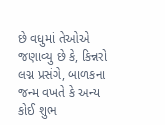છે વધુમાં તેઓએ જણાવ્યુ છે કે, કિન્નરો લગ્ન પ્રસંગે, બાળકના જન્મ વખતે કે અન્ય કોઈ શુભ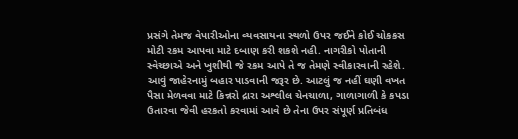પ્રસંગે તેમજ વેપારીઓના વ્યવસાયના સ્થળો ઉપર જઈને કોઈ ચોકકસ મોટી રકમ આપવા માટે દબાણ કરી શકશે નહી. નાગરીકો પોતાની સ્વેચ્છાએ અને ખુશીથી જે રકમ આપે તે જ તેમણે સ્વીકારવાની રહેશે. આવું જાહેરનામું બહાર પાડવાની જરૂર છે. આટલું જ નહીં ઘણી વખત પૈસા મેળવવા માટે કિન્નરો દ્રારા અશ્લીલ ચેનચાળા, ગાળાગાળી કે કપડા ઉતારવા જેવી હરકતો કરવામાં આવે છે તેના ઉપર સંપૂર્ણ પ્રતિબંધ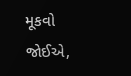મૂકવો જોઈએ,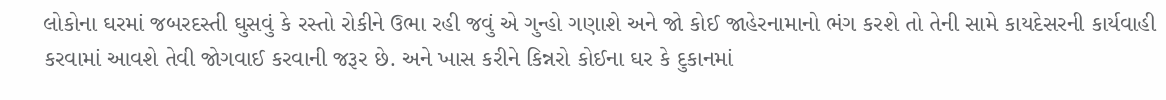લોકોના ઘરમાં જબરદસ્તી ઘુસવું કે રસ્તો રોકીને ઉભા રહી જવું એ ગુન્હો ગણાશે અને જો કોઈ જાહેરનામાનો ભંગ કરશે તો તેની સામે કાયદેસરની કાર્યવાહી કરવામાં આવશે તેવી જોગવાઈ કરવાની જરૂર છે. અને ખાસ કરીને કિન્નરો કોઈના ઘર કે દુકાનમાં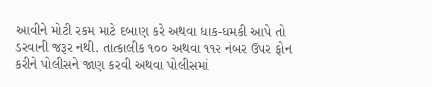આવીને મોટી રકમ માટે દબાણ કરે અથવા ધાક-ધમકી આપે તો ડરવાની જરૂર નથી. તાત્કાલીક ૧૦૦ અથવા ૧૧૨ નંબર ઉપર ફોન કરીને પોલીસને જાણ કરવી અથવા પોલીસમાં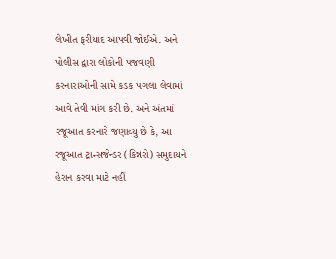લેખીત ફરીયાદ આપવી જોઈએ. અને પોલીસ દ્વારા લોકોની પજવણી કરનારાઓની સામે કડક પગલા લેવામાં આવે તેવી માંગ કરી છે. અને અંતમાં રજૂઆત કરનારે જણાવ્યુ છે કે, આ રજૂઆત ટ્રાન્સજેન્ડર (કિન્નરો) સમુદાયને હેરાન કરવા માટે નહીં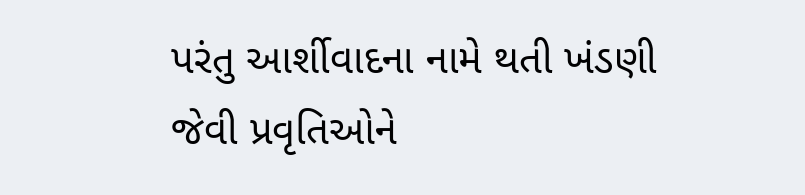પરંતુ આર્શીવાદના નામે થતી ખંડણી જેવી પ્રવૃતિઓને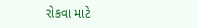રોકવા માટે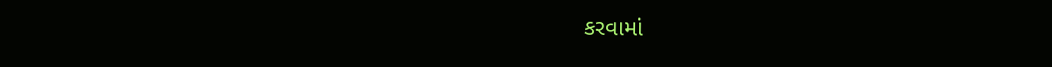કરવામાં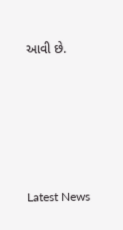આવી છે.






Latest News